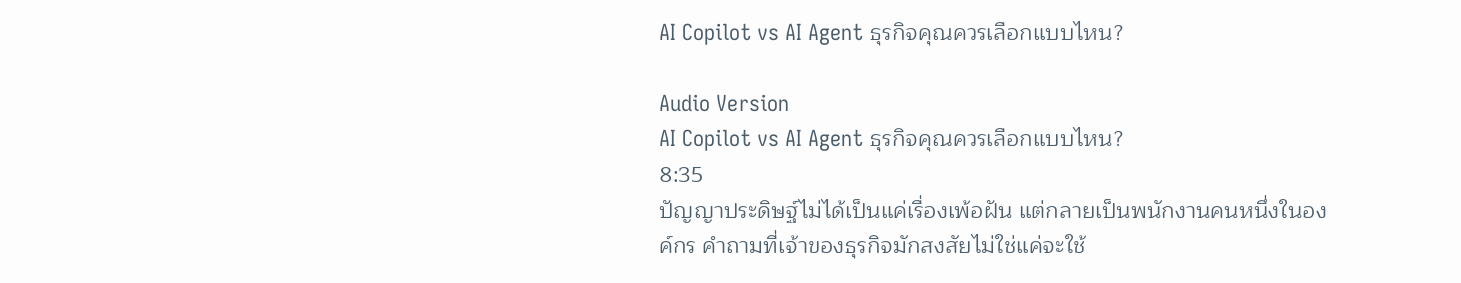AI Copilot vs AI Agent ธุรกิจคุณควรเลือกแบบไหน?

Audio Version
AI Copilot vs AI Agent ธุรกิจคุณควรเลือกแบบไหน?
8:35
ปัญญาประดิษฐ์ไม่ได้เป็นแค่เรื่องเพ้อฝัน แต่กลายเป็นพนักงานคนหนึ่งในองค์กร คำถามที่เจ้าของธุรกิจมักสงสัยไม่ใช่แค่จะใช้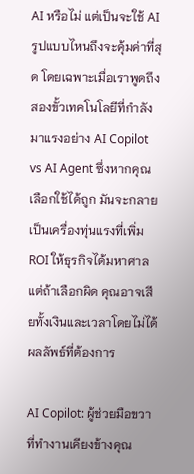AI หรือไม่ แต่เป็นจะใช้ AI รูปแบบไหนถึงจะคุ้มค่าที่สุด โดยเฉพาะเมื่อเราพูดถึงสองขั้วเทคโนโลยีที่กำลังมาแรงอย่าง AI Copilot vs AI Agent ซึ่งหากคุณเลือกใช้ได้ถูก มันจะกลายเป็นเครื่องทุ่นแรงที่เพิ่ม ROI ให้ธุรกิจได้มหาศาล แต่ถ้าเลือกผิด คุณอาจเสียทั้งเงินและเวลาโดยไม่ได้ผลลัพธ์ที่ต้องการ

AI Copilot: ผู้ช่วยมือขวาที่ทำงานเคียงข้างคุณ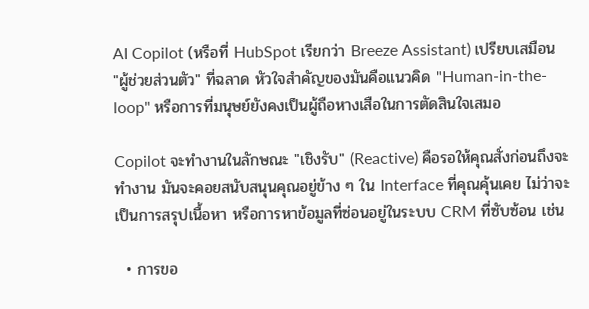AI Copilot (หรือที่ HubSpot เรียกว่า Breeze Assistant) เปรียบเสมือน "ผู้ช่วยส่วนตัว" ที่ฉลาด หัวใจสำคัญของมันคือแนวคิด "Human-in-the-loop" หรือการที่มนุษย์ยังคงเป็นผู้ถือหางเสือในการตัดสินใจเสมอ

Copilot จะทำงานในลักษณะ "เชิงรับ" (Reactive) คือรอให้คุณสั่งก่อนถึงจะทำงาน มันจะคอยสนับสนุนคุณอยู่ข้าง ๆ ใน Interface ที่คุณคุ้นเคย ไม่ว่าจะเป็นการสรุปเนื้อหา หรือการหาข้อมูลที่ซ่อนอยู่ในระบบ CRM ที่ซับซ้อน เช่น

  • การขอ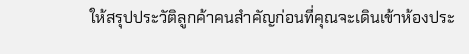ให้สรุปประวัติลูกค้าคนสำคัญก่อนที่คุณจะเดินเข้าห้องประ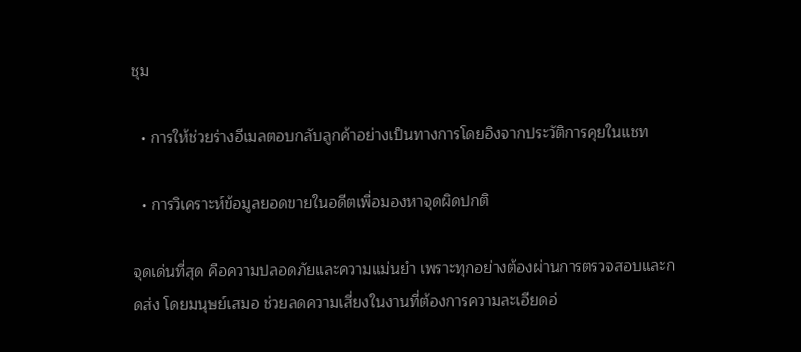ชุม

  • การให้ช่วยร่างอีเมลตอบกลับลูกค้าอย่างเป็นทางการโดยอิงจากประวัติการคุยในแชท

  • การวิเคราะห์ข้อมูลยอดขายในอดีตเพื่อมองหาจุดผิดปกติ

จุดเด่นที่สุด คือความปลอดภัยและความแม่นยำ เพราะทุกอย่างต้องผ่านการตรวจสอบและกดส่ง โดยมนุษย์เสมอ ช่วยลดความเสี่ยงในงานที่ต้องการความละเอียดอ่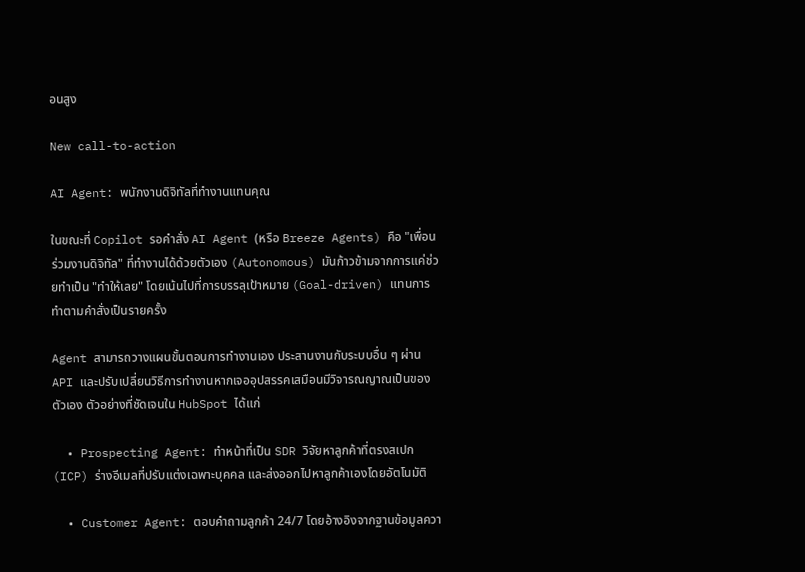อนสูง

New call-to-action

AI Agent: พนักงานดิจิทัลที่ทำงานแทนคุณ

ในขณะที่ Copilot รอคำสั่ง AI Agent (หรือ Breeze Agents) คือ "เพื่อนร่วมงานดิจิทัล" ที่ทำงานได้ด้วยตัวเอง (Autonomous) มันก้าวข้ามจากการแค่ช่วยทำเป็น "ทำให้เลย" โดยเน้นไปที่การบรรลุเป้าหมาย (Goal-driven) แทนการทำตามคำสั่งเป็นรายครั้ง

Agent สามารถวางแผนขั้นตอนการทำงานเอง ประสานงานกับระบบอื่น ๆ ผ่าน API และปรับเปลี่ยนวิธีการทำงานหากเจออุปสรรคเสมือนมีวิจารณญาณเป็นของตัวเอง ตัวอย่างที่ชัดเจนใน HubSpot ได้แก่

  • Prospecting Agent: ทำหน้าที่เป็น SDR วิจัยหาลูกค้าที่ตรงสเปก (ICP) ร่างอีเมลที่ปรับแต่งเฉพาะบุคคล และส่งออกไปหาลูกค้าเองโดยอัตโนมัติ

  • Customer Agent: ตอบคำถามลูกค้า 24/7 โดยอ้างอิงจากฐานข้อมูลควา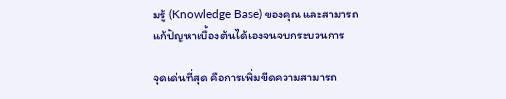มรู้ (Knowledge Base) ของคุณ และสามารถแก้ปัญหาเบื้องต้นได้เองจนจบกระบวนการ

จุดเด่นที่สุด คือการเพิ่มขีดความสามารถ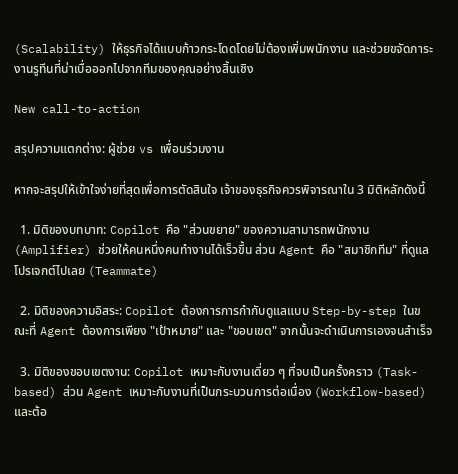(Scalability) ให้ธุรกิจได้แบบก้าวกระโดดโดยไม่ต้องเพิ่มพนักงาน และช่วยขจัดภาระงานรูทีนที่น่าเบื่อออกไปจากทีมของคุณอย่างสิ้นเชิง

New call-to-action

สรุปความแตกต่าง: ผู้ช่วย vs เพื่อนร่วมงาน

หากจะสรุปให้เข้าใจง่ายที่สุดเพื่อการตัดสินใจ เจ้าของธุรกิจควรพิจารณาใน 3 มิติหลักดังนี้

  1. มิติของบทบาท: Copilot คือ "ส่วนขยาย" ของความสามารถพนักงาน (Amplifier) ช่วยให้คนหนึ่งคนทำงานได้เร็วขึ้น ส่วน Agent คือ "สมาชิกทีม" ที่ดูแลโปรเจกต์ไปเลย (Teammate)

  2. มิติของความอิสระ: Copilot ต้องการการกำกับดูแลแบบ Step-by-step ในขณะที่ Agent ต้องการเพียง "เป้าหมาย" และ "ขอบเขต" จากนั้นจะดำเนินการเองจนสำเร็จ

  3. มิติของขอบเขตงาน: Copilot เหมาะกับงานเดี่ยว ๆ ที่จบเป็นครั้งคราว (Task-based) ส่วน Agent เหมาะกับงานที่เป็นกระบวนการต่อเนื่อง (Workflow-based) และต้อ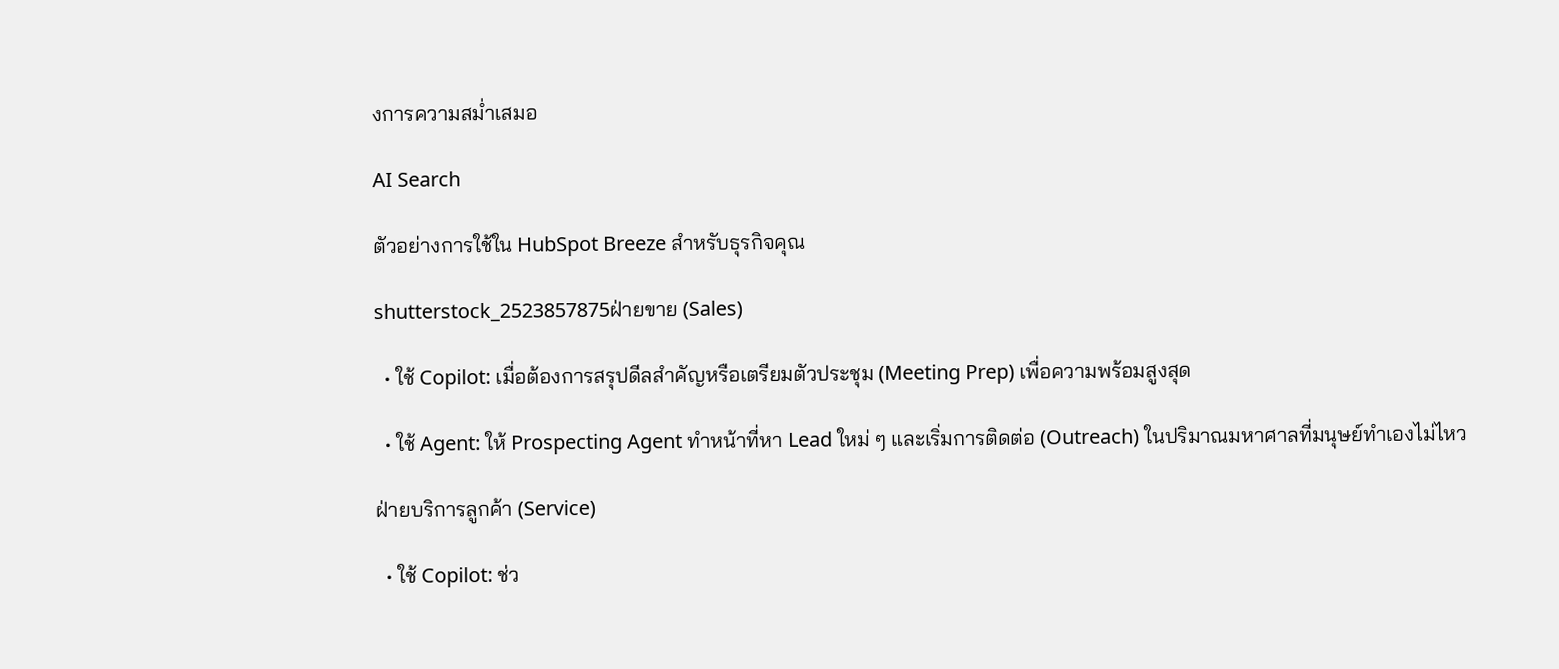งการความสม่ำเสมอ

AI Search

ตัวอย่างการใช้ใน HubSpot Breeze สำหรับธุรกิจคุณ

shutterstock_2523857875ฝ่ายขาย (Sales)

  • ใช้ Copilot: เมื่อต้องการสรุปดีลสำคัญหรือเตรียมตัวประชุม (Meeting Prep) เพื่อความพร้อมสูงสุด

  • ใช้ Agent: ให้ Prospecting Agent ทำหน้าที่หา Lead ใหม่ ๆ และเริ่มการติดต่อ (Outreach) ในปริมาณมหาศาลที่มนุษย์ทำเองไม่ไหว

ฝ่ายบริการลูกค้า (Service)

  • ใช้ Copilot: ช่ว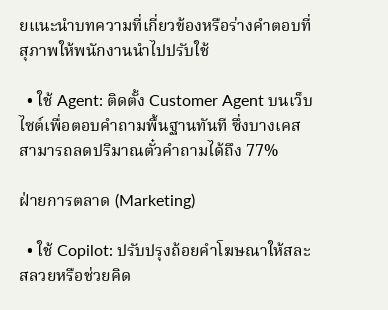ยแนะนำบทความที่เกี่ยวข้องหรือร่างคำตอบที่สุภาพให้พนักงานนำไปปรับใช้

  • ใช้ Agent: ติดตั้ง Customer Agent บนเว็บไซต์เพื่อตอบคำถามพื้นฐานทันที ซึ่งบางเคสสามารถลดปริมาณตั๋วคำถามได้ถึง 77%

ฝ่ายการตลาด (Marketing)

  • ใช้ Copilot: ปรับปรุงถ้อยคำโฆษณาให้สละสลวยหรือช่วยคิด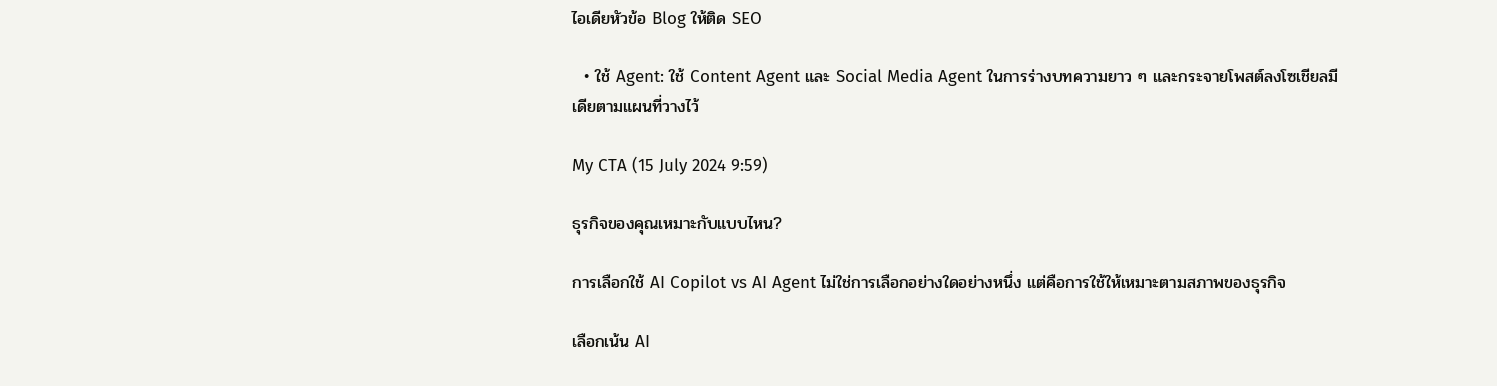ไอเดียหัวข้อ Blog ให้ติด SEO

  • ใช้ Agent: ใช้ Content Agent และ Social Media Agent ในการร่างบทความยาว ๆ และกระจายโพสต์ลงโซเชียลมีเดียตามแผนที่วางไว้

My CTA (15 July 2024 9:59)

ธุรกิจของคุณเหมาะกับแบบไหน?

การเลือกใช้ AI Copilot vs AI Agent ไม่ใช่การเลือกอย่างใดอย่างหนึ่ง แต่คือการใช้ให้เหมาะตามสภาพของธุรกิจ

เลือกเน้น AI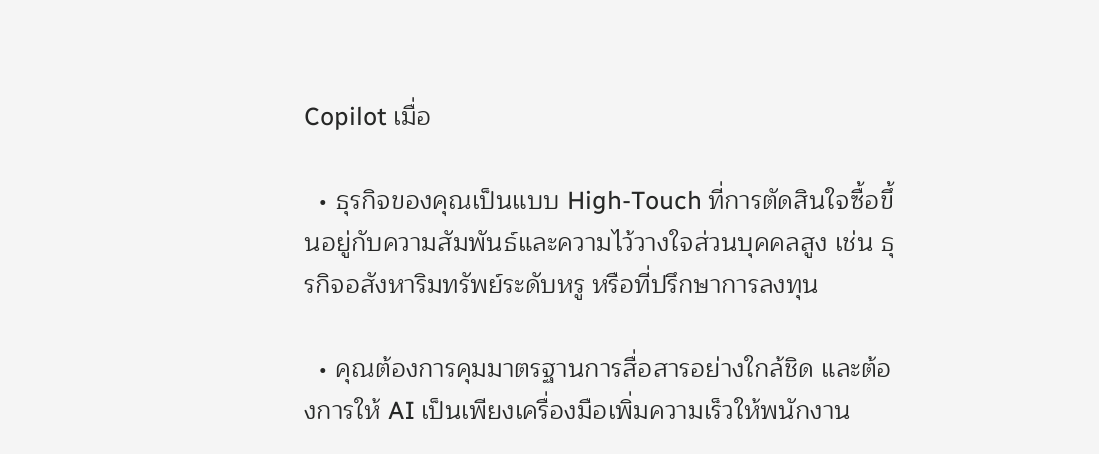Copilot เมื่อ

  • ธุรกิจของคุณเป็นแบบ High-Touch ที่การตัดสินใจซื้อขึ้นอยู่กับความสัมพันธ์และความไว้วางใจส่วนบุคคลสูง เช่น ธุรกิจอสังหาริมทรัพย์ระดับหรู หรือที่ปรึกษาการลงทุน

  • คุณต้องการคุมมาตรฐานการสื่อสารอย่างใกล้ชิด และต้องการให้ AI เป็นเพียงเครื่องมือเพิ่มความเร็วให้พนักงาน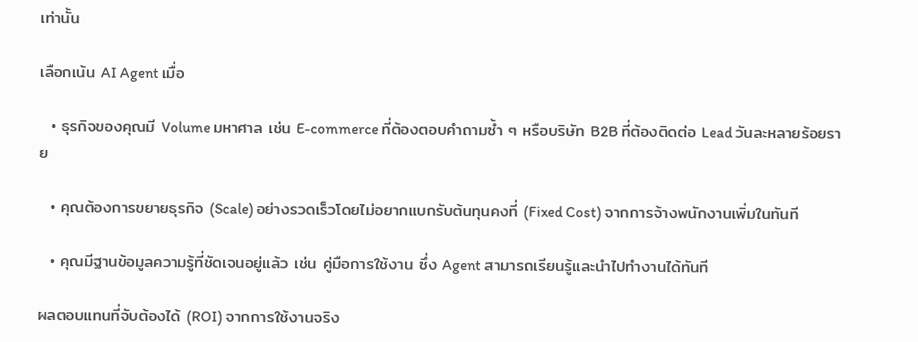เท่านั้น

เลือกเน้น AI Agent เมื่อ

  • ธุรกิจของคุณมี Volume มหาศาล เช่น E-commerce ที่ต้องตอบคำถามซ้ำ ๆ หรือบริษัท B2B ที่ต้องติดต่อ Lead วันละหลายร้อยราย

  • คุณต้องการขยายธุรกิจ (Scale) อย่างรวดเร็วโดยไม่อยากแบกรับต้นทุนคงที่ (Fixed Cost) จากการจ้างพนักงานเพิ่มในทันที

  • คุณมีฐานข้อมูลความรู้ที่ชัดเจนอยู่แล้ว เช่น คู่มือการใช้งาน ซึ่ง Agent สามารถเรียนรู้และนำไปทำงานได้ทันที

ผลตอบแทนที่จับต้องได้ (ROI) จากการใช้งานจริง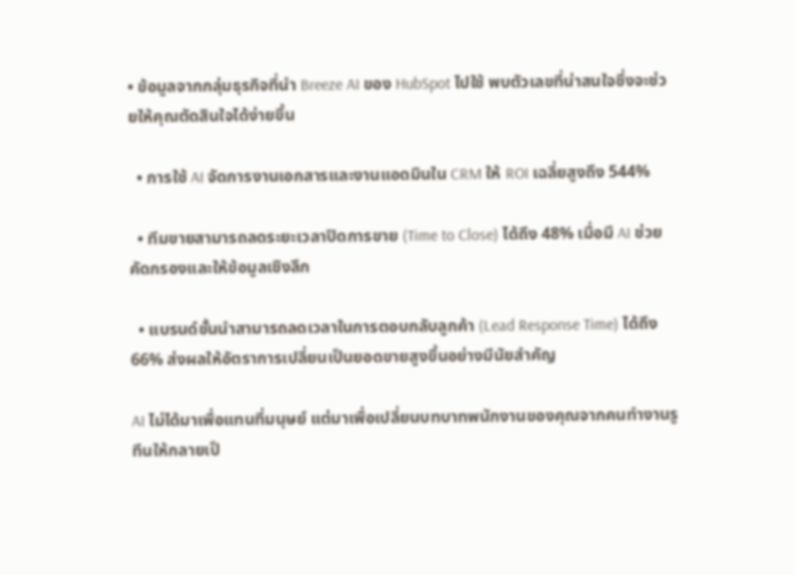• ข้อมูลจากกลุ่มธุรกิจที่นำ Breeze AI ของ HubSpot ไปใช้ พบตัวเลขที่น่าสนใจซึ่งจะช่วยให้คุณตัดสินใจได้ง่ายขึ้น

  • การใช้ AI จัดการงานเอกสารและงานแอดมินใน CRM ให้ ROI เฉลี่ยสูงถึง 544%

  • ทีมขายสามารถลดระยะเวลาปิดการขาย (Time to Close) ได้ถึง 48% เมื่อมี AI ช่วยคัดกรองและให้ข้อมูลเชิงลึก

  • แบรนด์ชั้นนำสามารถลดเวลาในการตอบกลับลูกค้า (Lead Response Time) ได้ถึง 66% ส่งผลให้อัตราการเปลี่ยนเป็นยอดขายสูงขึ้นอย่างมีนัยสำคัญ

AI ไม่ได้มาเพื่อแทนที่มนุษย์ แต่มาเพื่อเปลี่ยนบทบาทพนักงานของคุณจากคนทำงานรูทีนให้กลายเป็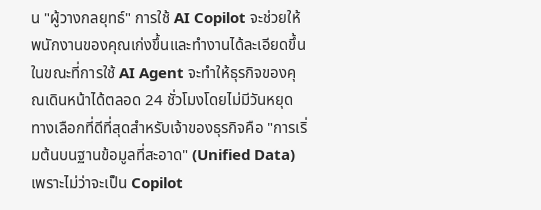น "ผู้วางกลยุทธ์" การใช้ AI Copilot จะช่วยให้พนักงานของคุณเก่งขึ้นและทำงานได้ละเอียดขึ้น ในขณะที่การใช้ AI Agent จะทำให้ธุรกิจของคุณเดินหน้าได้ตลอด 24 ชั่วโมงโดยไม่มีวันหยุด ทางเลือกที่ดีที่สุดสำหรับเจ้าของธุรกิจคือ "การเริ่มต้นบนฐานข้อมูลที่สะอาด" (Unified Data) เพราะไม่ว่าจะเป็น Copilot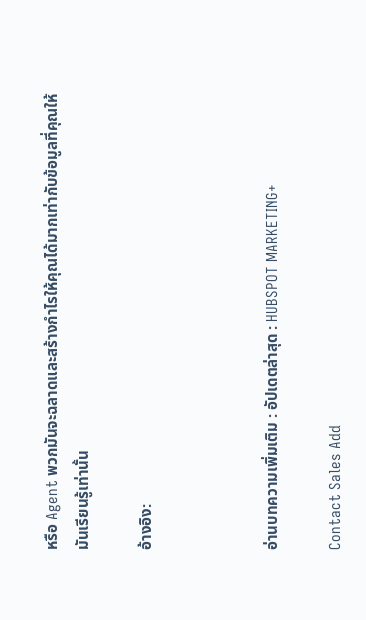หรือ Agent พวกมันจะฉลาดและสร้างกำไรให้คุณได้มากเท่ากับข้อมูลที่คุณให้มันเรียนรู้เท่านั้น

อ้างอิง:



อ่านบทความเพิ่มเติม : อัปเดตล่าสุด : HUBSPOT MARKETING+

Contact Sales Add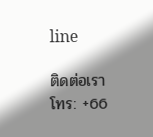line

ติดต่อเรา
โทร: +66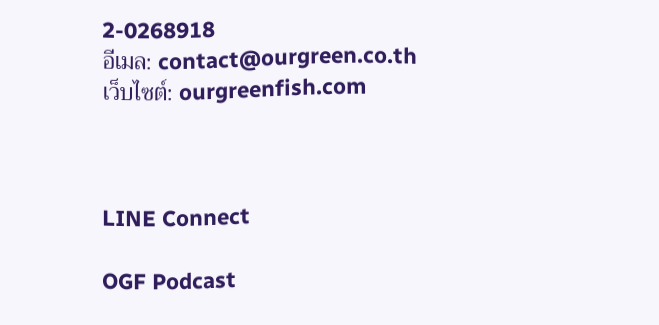2-0268918
อีเมล: contact@ourgreen.co.th
เว็บไซต์: ourgreenfish.com



LINE Connect

OGF Podcast